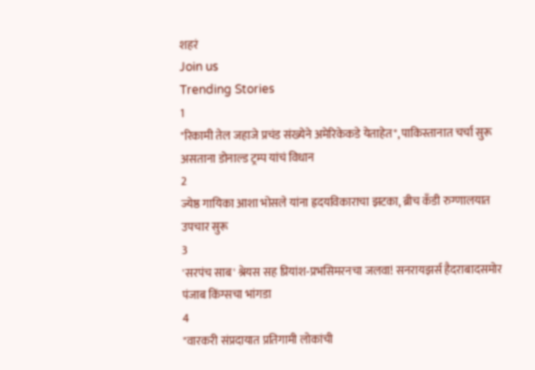शहरं
Join us
Trending Stories
1
"रिकामी तेल जहाजे प्रचंड संख्येने अमेरिकेकडे येताहेत", पाकिस्तानात चर्चा सुरू असताना डोनाल्ड ट्रम्प यांचं विधान
2
ज्येष्ठ गायिका आशा भोसले यांना ह्रदयविकाराचा झटका, ब्रीच कँडी रुग्णालयात उपचार सुरू
3
'सरपंच साब' श्रेयस सह प्रियांश-प्रभसिमरनचा जलवा! सनरायझर्स हैदराबादसमोर पंजाब किंग्सचा भांगडा
4
"वारकरी संप्रदायात प्रतिगामी लोकांची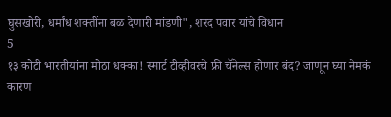घुसखोरी, धर्मांध शक्तींना बळ देणारी मांडणी", शरद पवार यांचे विधान
5
१३ कोटी भारतीयांना मोठा धक्का! स्मार्ट टीव्हीवरचे फ्री चॅनेल्स होणार बंद? जाणून घ्या नेमकं कारण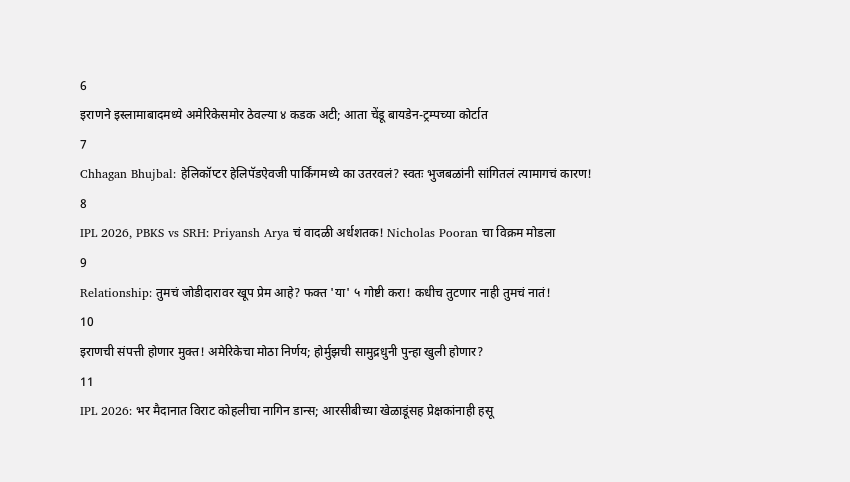6
इराणने इस्लामाबादमध्ये अमेरिकेसमोर ठेवल्या ४ कडक अटी; आता चेंडू बायडेन-ट्रम्पच्या कोर्टात
7
Chhagan Bhujbal: हेलिकॉप्टर हेलिपॅडऐवजी पार्किंगमध्ये का उतरवलं? स्वतः भुजबळांनी सांगितलं त्यामागचं कारण!
8
IPL 2026, PBKS vs SRH: Priyansh Arya चं वादळी अर्धशतक! Nicholas Pooran चा विक्रम मोडला
9
Relationship: तुमचं जोडीदारावर खूप प्रेम आहे? फक्त 'या' ५ गोष्टी करा! कधीच तुटणार नाही तुमचं नातं!
10
इराणची संपत्ती होणार मुक्त! अमेरिकेचा मोठा निर्णय; होर्मुझची सामुद्रधुनी पुन्हा खुली होणार?
11
IPL 2026: भर मैदानात विराट कोहलीचा नागिन डान्स; आरसीबीच्या खेळाडूंसह प्रेक्षकांनाही हसू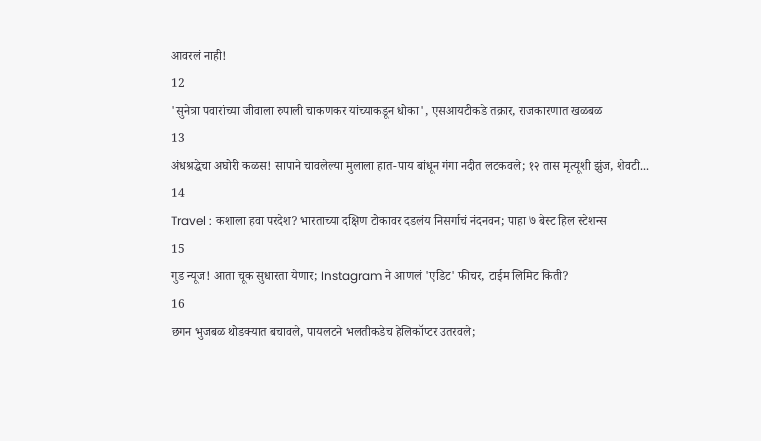आवरलं नाही!
12
'सुनेत्रा पवारांच्या जीवाला रुपाली चाकणकर यांच्याकडून धोका', एसआयटीकडे तक्रार, राजकारणात खळबळ
13
अंधश्रद्धेचा अघोरी कळस! सापाने चावलेल्या मुलाला हात-पाय बांधून गंगा नदीत लटकवले; १२ तास मृत्यूशी झुंज, शेवटी...
14
Travel : कशाला हवा परदेश? भारताच्या दक्षिण टोकावर दडलंय निसर्गाचं नंदनवन; पाहा ७ बेस्ट हिल स्टेशन्स
15
गुड न्यूज! आता चूक सुधारता येणार; Instagram ने आणलं 'एडिट' फीचर, टाईम लिमिट किती?
16
छगन भुजबळ थोडक्यात बचावले, पायलटने भलतीकडेच हेलिकॉप्टर उतरवले;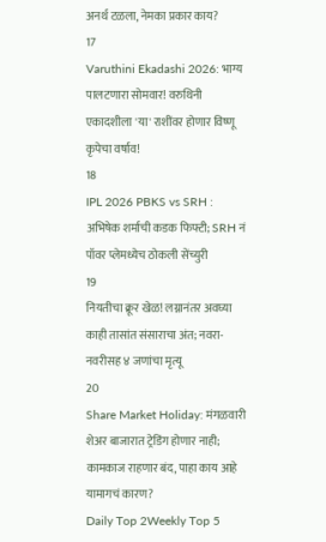अनर्थ टळला, नेमका प्रकार काय?
17
Varuthini Ekadashi 2026: भाग्य पालटणारा सोमवार! वरुथिनी एकादशीला 'या' राशींवर होणार विष्णू कृपेचा वर्षाव!
18
IPL 2026 PBKS vs SRH : अभिषेक शर्माची कडक फिफ्टी; SRH नं पॉवर प्लेमध्येच ठोकली सेंच्युरी
19
नियतीचा क्रूर खेळ! लग्नानंतर अवघ्या काही तासांत संसाराचा अंत; नवरा-नवरीसह ४ जणांचा मृत्यू
20
Share Market Holiday: मंगळवारी शेअर बाजारात ट्रेडिंग होणार नाही; कामकाज राहणार बंद, पाहा काय आहे यामागचं कारण?
Daily Top 2Weekly Top 5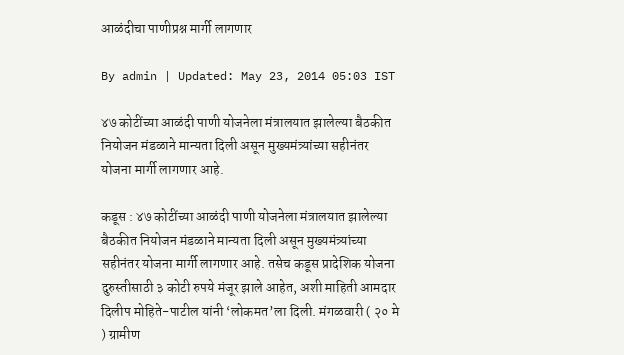आळंदीचा पाणीप्रश्न मार्गी लागणार

By admin | Updated: May 23, 2014 05:03 IST

४७ कोटींच्या आळंदी पाणी योजनेला मंत्रालयात झालेल्या बैठकीत नियोजन मंडळाने मान्यता दिली असून मुख्यमंत्र्यांच्या सहीनंतर योजना मार्गी लागणार आहे.

कडूस : ४७ कोटींच्या आळंदी पाणी योजनेला मंत्रालयात झालेल्या बैठकीत नियोजन मंडळाने मान्यता दिली असून मुख्यमंत्र्यांच्या सहीनंतर योजना मार्गी लागणार आहे. तसेच कडूस प्रादेशिक योजना दुरुस्तीसाठी ३ कोटी रुपये मंजूर झाले आहेत, अशी माहिती आमदार दिलीप मोहिते-पाटील यांनी ‘लोकमत’ला दिली. मंगळवारी ( २० मे ) ग्रामीण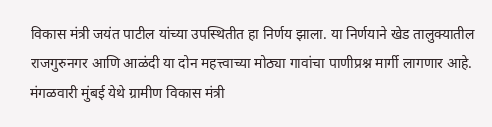विकास मंत्री जयंत पाटील यांच्या उपस्थितीत हा निर्णय झाला. या निर्णयाने खेड तालुक्यातील राजगुरुनगर आणि आळंदी या दोन महत्त्वाच्या मोठ्या गावांचा पाणीप्रश्न मार्गी लागणार आहे. मंगळवारी मुंबई येथे ग्रामीण विकास मंत्री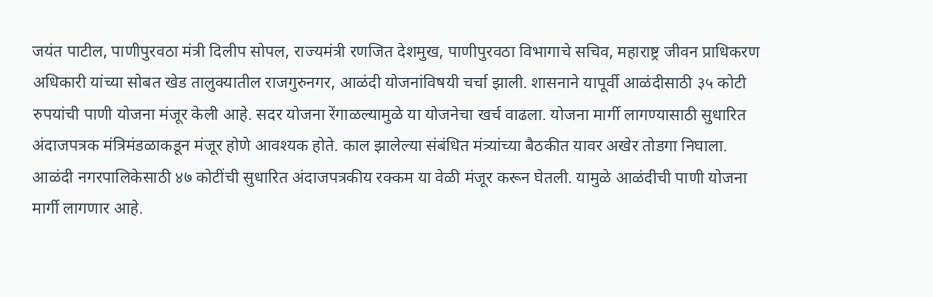जयंत पाटील, पाणीपुरवठा मंत्री दिलीप सोपल, राज्यमंत्री रणजित देशमुख, पाणीपुरवठा विभागाचे सचिव, महाराष्ट्र जीवन प्राधिकरण अधिकारी यांच्या सोबत खेड तालुक्यातील राजगुरुनगर, आळंदी योजनांविषयी चर्चा झाली. शासनाने यापूर्वी आळंदीसाठी ३५ कोटी रुपयांची पाणी योजना मंजूर केली आहे. सदर योजना रेंगाळल्यामुळे या योजनेचा खर्च वाढला. योजना मार्गी लागण्यासाठी सुधारित अंदाजपत्रक मंत्रिमंडळाकडून मंजूर होणे आवश्यक होते. काल झालेल्या संबंधित मंत्र्यांच्या बैठकीत यावर अखेर तोडगा निघाला. आळंदी नगरपालिकेसाठी ४७ कोटींची सुधारित अंदाजपत्रकीय रक्कम या वेळी मंजूर करून घेतली. यामुळे आळंदीची पाणी योजना मार्गी लागणार आहे.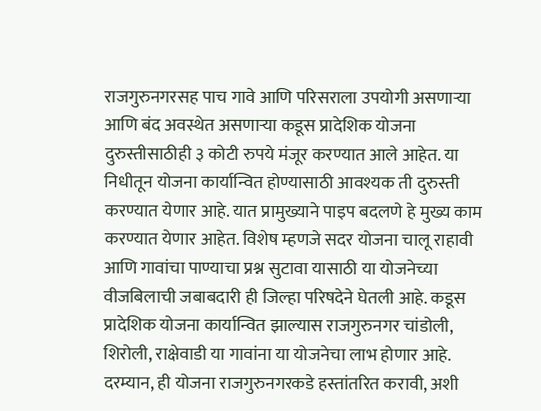राजगुरुनगरसह पाच गावे आणि परिसराला उपयोगी असणार्‍या आणि बंद अवस्थेत असणार्‍या कडूस प्रादेशिक योजना दुरुस्तीसाठीही ३ कोटी रुपये मंजूर करण्यात आले आहेत. या निधीतून योजना कार्यान्वित होण्यासाठी आवश्यक ती दुरुस्ती करण्यात येणार आहे. यात प्रामुख्याने पाइप बदलणे हे मुख्य काम करण्यात येणार आहेत. विशेष म्हणजे सदर योजना चालू राहावी आणि गावांचा पाण्याचा प्रश्न सुटावा यासाठी या योजनेच्या वीजबिलाची जबाबदारी ही जिल्हा परिषदेने घेतली आहे. कडूस प्रादेशिक योजना कार्यान्वित झाल्यास राजगुरुनगर चांडोली, शिरोली, राक्षेवाडी या गावांना या योजनेचा लाभ होणार आहे. दरम्यान, ही योजना राजगुरुनगरकडे हस्तांतरित करावी, अशी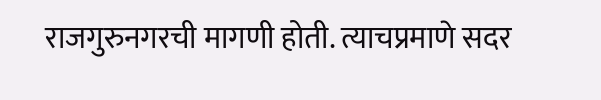राजगुरुनगरची मागणी होती. त्याचप्रमाणे सदर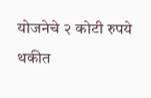योजनेचे २ कोटी रुपये थकीत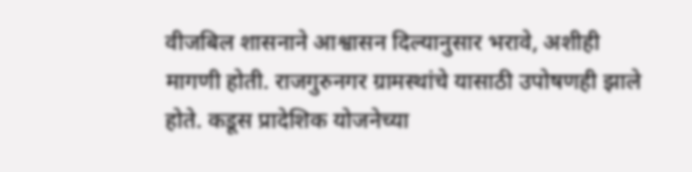वीजबिल शासनाने आश्वासन दिल्यानुसार भरावे, अशीही मागणी होती. राजगुरुनगर ग्रामस्थांचे यासाठी उपोषणही झाले होते. कडूस प्रादेशिक योजनेच्या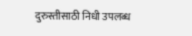दुरुस्तीसाठी निधी उपलब्ध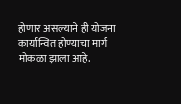होणार असल्याने ही योजना कार्यान्वित होण्याचा मार्ग मोकळा झाला आहे.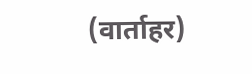(वार्ताहर)